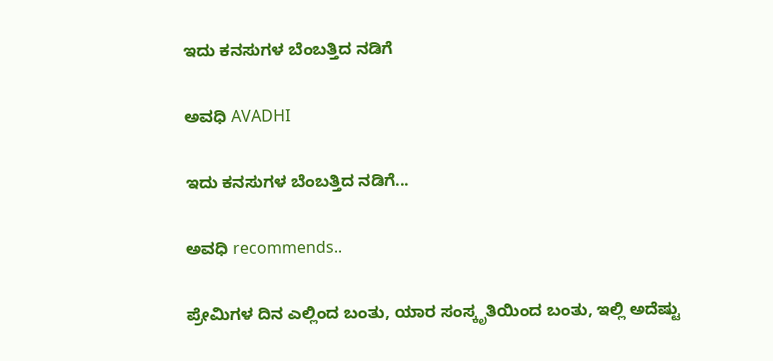ಇದು ಕನಸುಗಳ ಬೆಂಬತ್ತಿದ ನಡಿಗೆ‍

ಅವಧಿ AVADHI

ಇದು ಕನಸುಗಳ ಬೆಂಬತ್ತಿದ ನಡಿಗೆ...

ಅವಧಿ recommends..

ಪ್ರೇಮಿಗಳ ದಿನ ಎಲ್ಲಿಂದ ಬಂತು, ಯಾರ ಸಂಸ್ಕೃತಿಯಿಂದ ಬಂತು, ಇಲ್ಲಿ ಅದೆಷ್ಟು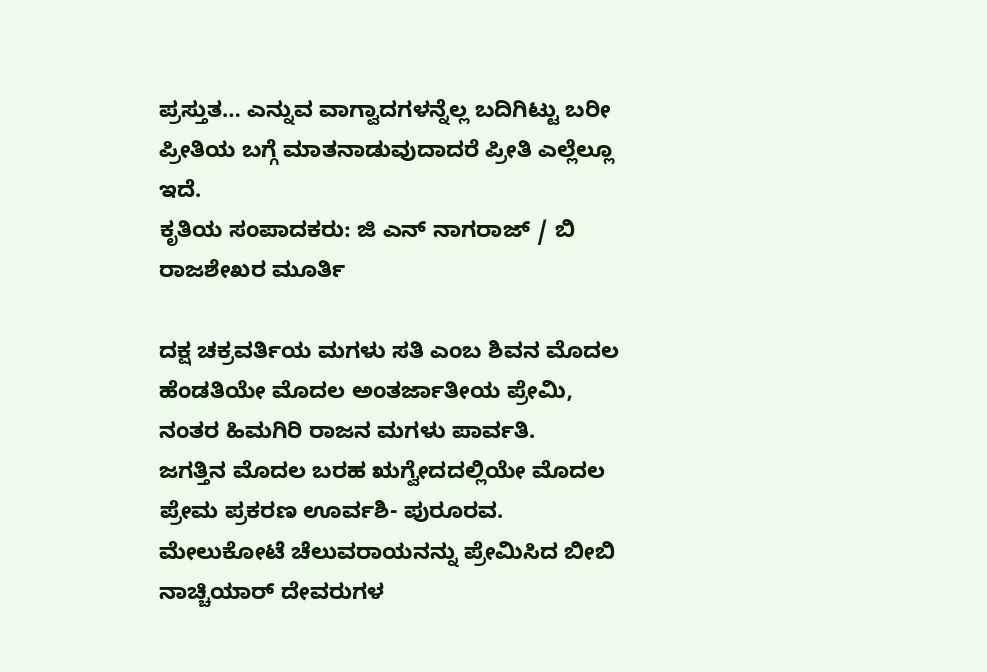ಪ್ರಸ್ತುತ… ಎನ್ನುವ ವಾಗ್ವಾದಗಳನ್ನೆಲ್ಲ ಬದಿಗಿಟ್ಟು ಬರೀ ಪ್ರೀತಿಯ ಬಗ್ಗೆ ಮಾತನಾಡುವುದಾದರೆ ಪ್ರೀತಿ ಎಲ್ಲೆಲ್ಲೂ ಇದೆ.
ಕೃತಿಯ ಸಂಪಾದಕರು: ಜಿ ಎನ್ ನಾಗರಾಜ್ / ಬಿ ರಾಜಶೇಖರ ಮೂರ್ತಿ

ದಕ್ಷ ಚಕ್ರವರ್ತಿಯ ಮಗಳು ಸತಿ ಎಂಬ ಶಿವನ ಮೊದಲ ಹೆಂಡತಿಯೇ ಮೊದಲ ಅಂತರ್ಜಾತೀಯ ಪ್ರೇಮಿ,
ನಂತರ ಹಿಮಗಿರಿ ರಾಜನ ಮಗಳು ಪಾರ್ವತಿ.
ಜಗತ್ತಿನ ಮೊದಲ ಬರಹ ಋಗ್ವೇದದಲ್ಲಿಯೇ ಮೊದಲ ಪ್ರೇಮ ಪ್ರಕರಣ ಊರ್ವಶಿ- ಪುರೂರವ.
ಮೇಲುಕೋಟೆ ಚೆಲುವರಾಯನನ್ನು ಪ್ರೇಮಿಸಿದ ಬೀಬಿ ನಾಚ್ಚಿಯಾರ್ ದೇವರುಗಳ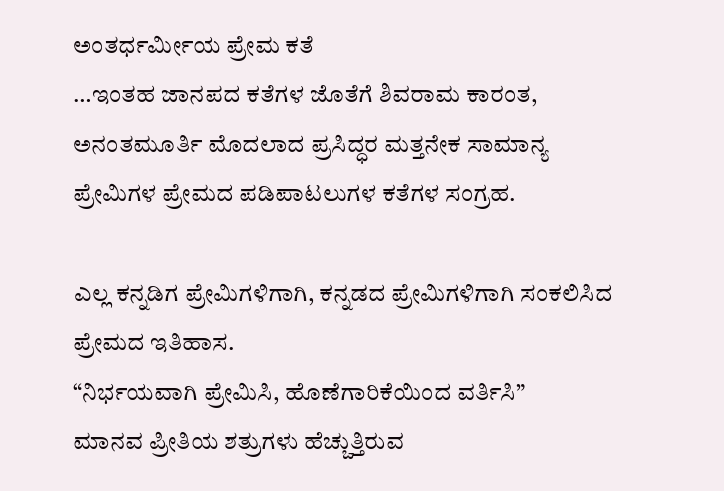ಅಂತರ್ಧರ್ಮೀಯ ಪ್ರೇಮ ಕತೆ
…ಇಂತಹ ಜಾನಪದ ಕತೆಗಳ ಜೊತೆಗೆ ಶಿವರಾಮ ಕಾರಂತ, ಅನಂತಮೂರ್ತಿ ಮೊದಲಾದ ಪ್ರಸಿದ್ಧರ ಮತ್ತನೇಕ ಸಾಮಾನ್ಯ ಪ್ರೇಮಿಗಳ ಪ್ರೇಮದ ಪಡಿಪಾಟಲುಗಳ ಕತೆಗಳ ಸಂಗ್ರಹ.

ಎಲ್ಲ ಕನ್ನಡಿಗ ಪ್ರೇಮಿಗಳಿಗಾಗಿ, ಕನ್ನಡದ ಪ್ರೇಮಿಗಳಿಗಾಗಿ ಸಂಕಲಿಸಿದ ಪ್ರೇಮದ ಇತಿಹಾಸ.
“ನಿರ್ಭಯವಾಗಿ ಪ್ರೇಮಿಸಿ, ಹೊಣೆಗಾರಿಕೆಯಿಂದ ವರ್ತಿಸಿ”
ಮಾನವ ಪ್ರೀತಿಯ ಶತ್ರುಗಳು ಹೆಚ್ಚುತ್ತಿರುವ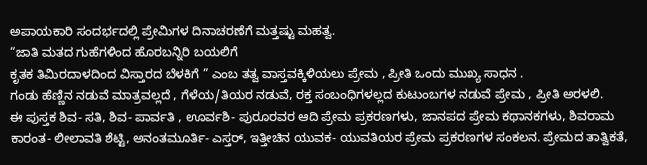ಅಪಾಯಕಾರಿ ಸಂದರ್ಭದಲ್ಲಿ ಪ್ರೇಮಿಗಳ ದಿನಾಚರಣೆಗೆ ಮತ್ತಷ್ಟು ಮಹತ್ವ.
“ಜಾತಿ ಮತದ ಗುಹೆಗಳಿಂದ ಹೊರಬನ್ನಿರಿ ಬಯಲಿಗೆ
ಕೃತಕ ತಿಮಿರದಾಳದಿಂದ ವಿಸ್ತಾರದ ಬೆಳಕಿಗೆ ” ಎಂಬ ತತ್ವ ವಾಸ್ತವಕ್ಕಿಳಿಯಲು ಪ್ರೇಮ , ಪ್ರೀತಿ ಒಂದು ಮುಖ್ಯ ಸಾಧನ .
ಗಂಡು ಹೆಣ್ಣಿನ ನಡುವೆ ಮಾತ್ರವಲ್ಲದೆ , ಗೆಳೆಯ/ತಿಯರ ನಡುವೆ, ರಕ್ತ ಸಂಬಂಧಿಗಳಲ್ಲದ ಕುಟುಂಬಗಳ ನಡುವೆ ಪ್ರೇಮ , ಪ್ರೀತಿ ಅರಳಲಿ.
ಈ ಪುಸ್ತಕ ಶಿವ- ಸತಿ, ಶಿವ- ಪಾರ್ವತಿ , ಊರ್ವಶಿ- ಪುರೂರವರ ಆದಿ ಪ್ರೇಮ ಪ್ರಕರಣಗಳು, ಜಾನಪದ ಪ್ರೇಮ ಕಥಾನಕಗಳು, ಶಿವರಾಮ ಕಾರಂತ- ಲೀಲಾವತಿ ಶೆಟ್ಟಿ, ಅನಂತಮೂರ್ತಿ- ಎಸ್ತರ್, ಇತ್ತೀಚಿನ ಯುವಕ- ಯುವತಿಯರ ಪ್ರೇಮ ಪ್ರಕರಣಗಳ ಸಂಕಲನ. ಪ್ರೇಮದ ತಾತ್ವಿಕತೆ,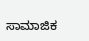ಸಾಮಾಜಿಕ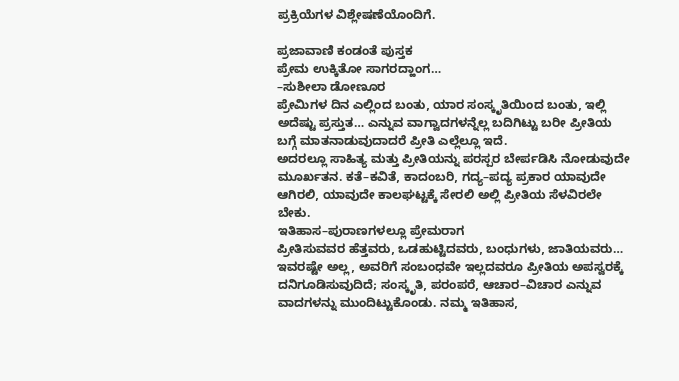ಪ್ರಕ್ರಿಯೆಗಳ ವಿಶ್ಲೇಷಣೆಯೊಂದಿಗೆ.

ಪ್ರಜಾವಾಣಿ ಕಂಡಂತೆ ಪುಸ್ತಕ
ಪ್ರೇಮ ಉಕ್ಕಿತೋ ಸಾಗರದ್ಹಾಂಗ…
–ಸುಶೀಲಾ ಡೋಣೂರ
ಪ್ರೇಮಿಗಳ ದಿನ ಎಲ್ಲಿಂದ ಬಂತು, ಯಾರ ಸಂಸ್ಕೃತಿಯಿಂದ ಬಂತು, ಇಲ್ಲಿ ಅದೆಷ್ಟು ಪ್ರಸ್ತುತ… ಎನ್ನುವ ವಾಗ್ವಾದಗಳನ್ನೆಲ್ಲ ಬದಿಗಿಟ್ಟು ಬರೀ ಪ್ರೀತಿಯ ಬಗ್ಗೆ ಮಾತನಾಡುವುದಾದರೆ ಪ್ರೀತಿ ಎಲ್ಲೆಲ್ಲೂ ಇದೆ.
ಅದರಲ್ಲೂ ಸಾಹಿತ್ಯ ಮತ್ತು ಪ್ರೀತಿಯನ್ನು ಪರಸ್ಪರ ಬೇರ್ಪಡಿಸಿ ನೋಡುವುದೇ ಮೂರ್ಖತನ. ಕತೆ–ಕವಿತೆ, ಕಾದಂಬರಿ, ಗದ್ಯ–ಪದ್ಯ ಪ್ರಕಾರ ಯಾವುದೇ ಆಗಿರಲಿ, ಯಾವುದೇ ಕಾಲಘಟ್ಟಕ್ಕೆ ಸೇರಲಿ ಅಲ್ಲಿ ಪ್ರೀತಿಯ ಸೆಳವಿರಲೇ ಬೇಕು.
ಇತಿಹಾಸ–ಪುರಾಣಗಳಲ್ಲೂ ಪ್ರೇಮರಾಗ
ಪ್ರೀತಿಸುವವರ ಹೆತ್ತವರು, ಒಡಹುಟ್ಟಿದವರು, ಬಂಧುಗಳು, ಜಾತಿಯವರು… ಇವರಷ್ಟೇ ಅಲ್ಲ, ಅವರಿಗೆ ಸಂಬಂಧವೇ ಇಲ್ಲದವರೂ ಪ್ರೀತಿಯ ಅಪಸ್ವರಕ್ಕೆ ದನಿಗೂಡಿಸುವುದಿದೆ; ಸಂಸ್ಕೃತಿ, ಪರಂಪರೆ, ಆಚಾರ–ವಿಚಾರ ಎನ್ನುವ ವಾದಗಳನ್ನು ಮುಂದಿಟ್ಟುಕೊಂಡು. ನಮ್ಮ ಇತಿಹಾಸ,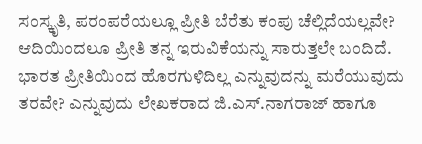ಸಂಸ್ಕೃತಿ, ಪರಂಪರೆಯಲ್ಲೂ ಪ್ರೀತಿ ಬೆರೆತು ಕಂಪು ಚೆಲ್ಲಿದೆಯಲ್ಲವೇ? ಆದಿಯಿಂದಲೂ ಪ್ರೀತಿ ತನ್ನ ಇರುವಿಕೆಯನ್ನು ಸಾರುತ್ತಲೇ ಬಂದಿದೆ. ಭಾರತ ಪ್ರೀತಿಯಿಂದ ಹೊರಗುಳಿದಿಲ್ಲ ಎನ್ನುವುದನ್ನು ಮರೆಯುವುದು ತರವೇ? ಎನ್ನುವುದು ಲೇಖಕರಾದ ಜಿ.ಎಸ್.ನಾಗರಾಜ್ ಹಾಗೂ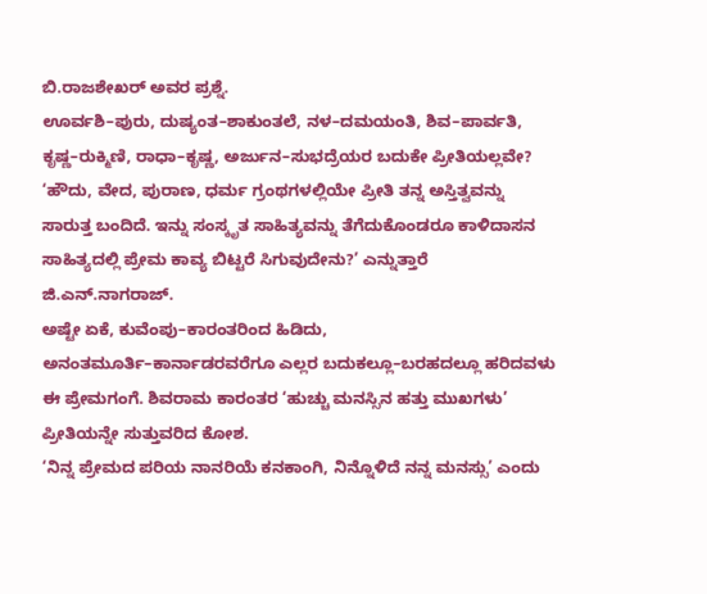ಬಿ.ರಾಜಶೇಖರ್‌ ಅವರ ಪ್ರಶ್ನೆ.
ಊರ್ವಶಿ–ಪುರು, ದುಷ್ಯಂತ–ಶಾಕುಂತಲೆ, ನಳ–ದಮಯಂತಿ, ಶಿವ–ಪಾರ್ವತಿ, ಕೃಷ್ಣ–ರುಕ್ಮಿಣಿ, ರಾಧಾ–ಕೃಷ್ಣ, ಅರ್ಜುನ–ಸುಭದ್ರೆಯರ ಬದುಕೇ ಪ್ರೀತಿಯಲ್ಲವೇ?
‘ಹೌದು, ವೇದ, ಪುರಾಣ, ಧರ್ಮ ಗ್ರಂಥಗಳಲ್ಲಿಯೇ ಪ್ರೀತಿ ತನ್ನ ಅಸ್ತಿತ್ವವನ್ನು ಸಾರುತ್ತ ಬಂದಿದೆ. ಇನ್ನು ಸಂಸ್ಕೃತ ಸಾಹಿತ್ಯವನ್ನು ತೆಗೆದುಕೊಂಡರೂ ಕಾಳಿದಾಸನ ಸಾಹಿತ್ಯದಲ್ಲಿ ಪ್ರೇಮ ಕಾವ್ಯ ಬಿಟ್ಟರೆ ಸಿಗುವುದೇನು?’ ಎನ್ನುತ್ತಾರೆ ಜಿ.ಎನ್.ನಾಗರಾಜ್.
ಅಷ್ಟೇ ಏಕೆ, ಕುವೆಂಪು–ಕಾರಂತರಿಂದ ಹಿಡಿದು, ಅನಂತಮೂರ್ತಿ–ಕಾರ್ನಾಡರವರೆಗೂ ಎಲ್ಲರ ಬದುಕಲ್ಲೂ–ಬರಹದಲ್ಲೂ ಹರಿದವಳು ಈ ಪ್ರೇಮಗಂಗೆ. ಶಿವರಾಮ ಕಾರಂತರ ‘ಹುಚ್ಚು ಮನಸ್ಸಿನ ಹತ್ತು ಮುಖಗಳು’ ಪ್ರೀತಿಯನ್ನೇ ಸುತ್ತುವರಿದ ಕೋಶ.
‘ನಿನ್ನ ಪ್ರೇಮದ ಪರಿಯ ನಾನರಿಯೆ ಕನಕಾಂಗಿ, ನಿನ್ನೊಳಿದೆ ನನ್ನ ಮನಸ್ಸು’ ಎಂದು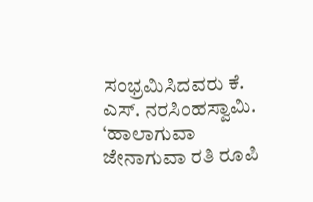ಸಂಭ್ರಮಿಸಿದವರು ಕೆ. ಎಸ್. ನರಸಿಂಹಸ್ವಾಮಿ.
‘ಹಾಲಾಗುವಾ ಜೇನಾಗುವಾ ರತಿ ರೂಪಿ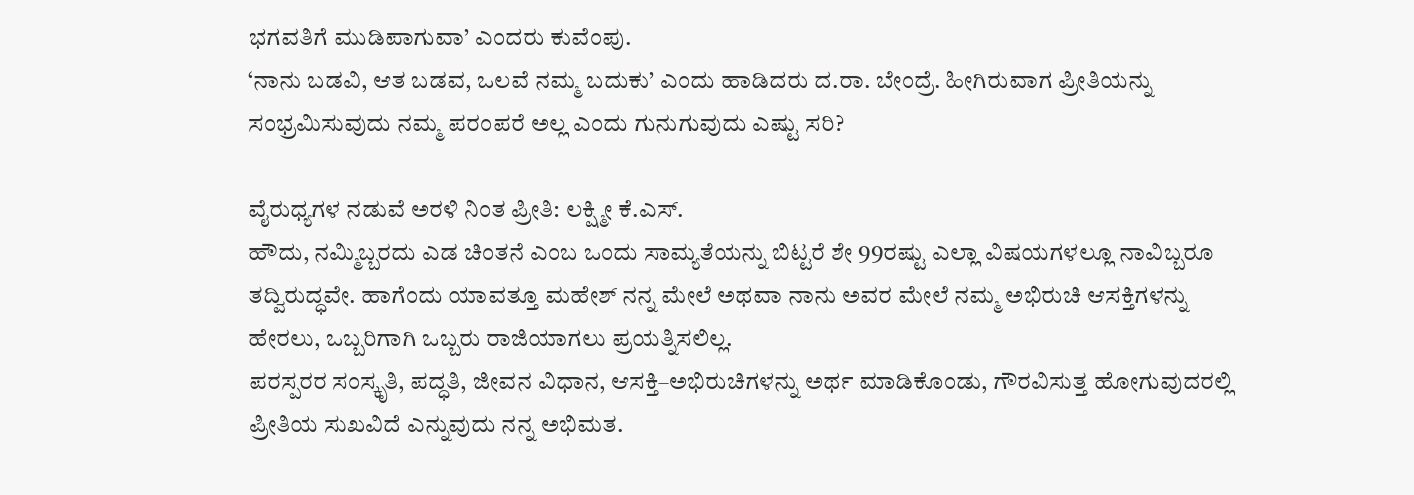ಭಗವತಿಗೆ ಮುಡಿಪಾಗುವಾ’ ಎಂದರು ಕುವೆಂಪು.
‘ನಾನು ಬಡವಿ, ಆತ ಬಡವ, ಒಲವೆ ನಮ್ಮ ಬದುಕು’ ಎಂದು ಹಾಡಿದರು ದ.ರಾ. ಬೇಂದ್ರೆ. ಹೀಗಿರುವಾಗ ಪ್ರೀತಿಯನ್ನು ಸಂಭ್ರಮಿಸುವುದು ನಮ್ಮ ಪರಂಪರೆ ಅಲ್ಲ ಎಂದು ಗುನುಗುವುದು ಎಷ್ಟು ಸರಿ?

ವೈರುಧ್ಯಗಳ ನಡುವೆ ಅರಳಿ ನಿಂತ ಪ್ರೀತಿ: ಲಕ್ಷ್ಮೀ ಕೆ.ಎಸ್‌.
ಹೌದು, ನಮ್ಮಿಬ್ಬರದು ಎಡ ಚಿಂತನೆ ಎಂಬ ಒಂದು ಸಾಮ್ಯತೆಯನ್ನು ಬಿಟ್ಟರೆ ಶೇ 99ರಷ್ಟು ಎಲ್ಲಾ ವಿಷಯಗಳಲ್ಲೂ ನಾವಿಬ್ಬರೂ ತದ್ವಿರುದ್ಧವೇ. ಹಾಗೆಂದು ಯಾವತ್ತೂ ಮಹೇಶ್ ನನ್ನ ಮೇಲೆ ಅಥವಾ ನಾನು ಅವರ ಮೇಲೆ ನಮ್ಮ ಅಭಿರುಚಿ ಆಸಕ್ತಿಗಳನ್ನು ಹೇರಲು, ಒಬ್ಬರಿಗಾಗಿ ಒಬ್ಬರು ರಾಜಿಯಾಗಲು ಪ್ರಯತ್ನಿಸಲಿಲ್ಲ.
ಪರಸ್ಪರರ ಸಂಸ್ಕೃತಿ, ಪದ್ಧತಿ, ಜೀವನ ವಿಧಾನ, ಆಸಕ್ತಿ–ಅಭಿರುಚಿಗಳನ್ನು ಅರ್ಥ ಮಾಡಿಕೊಂಡು, ಗೌರವಿಸುತ್ತ ಹೋಗುವುದರಲ್ಲಿ ಪ್ರೀತಿಯ ಸುಖವಿದೆ ಎನ್ನುವುದು ನನ್ನ ಅಭಿಮತ.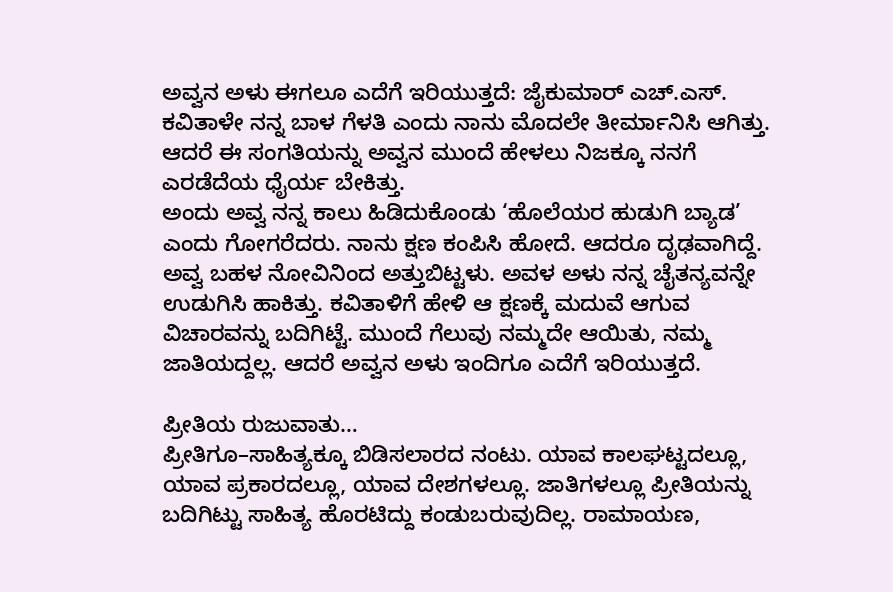ಅವ್ವನ ಅಳು ಈಗಲೂ ಎದೆಗೆ ಇರಿಯುತ್ತದೆ: ಜೈಕುಮಾರ್ ಎಚ್.ಎಸ್.
ಕವಿತಾಳೇ ನನ್ನ ಬಾಳ ಗೆಳತಿ ಎಂದು ನಾನು ಮೊದಲೇ ತೀರ್ಮಾನಿಸಿ ಆಗಿತ್ತು. ಆದರೆ ಈ ಸಂಗತಿಯನ್ನು ಅವ್ವನ ಮುಂದೆ ಹೇಳಲು ನಿಜಕ್ಕೂ ನನಗೆ ಎರಡೆದೆಯ ಧೈರ್ಯ ಬೇಕಿತ್ತು.
ಅಂದು ಅವ್ವ ನನ್ನ ಕಾಲು ಹಿಡಿದುಕೊಂಡು ‘ಹೊಲೆಯರ ಹುಡುಗಿ ಬ್ಯಾಡ’ ಎಂದು ಗೋಗರೆದರು. ನಾನು ಕ್ಷಣ ಕಂಪಿಸಿ ಹೋದೆ. ಆದರೂ ದೃಢವಾಗಿದ್ದೆ. ಅವ್ವ ಬಹಳ ನೋವಿನಿಂದ ಅತ್ತುಬಿಟ್ಟಳು. ಅವಳ ಅಳು ನನ್ನ ಚೈತನ್ಯವನ್ನೇ ಉಡುಗಿಸಿ ಹಾಕಿತ್ತು. ಕವಿತಾಳಿಗೆ ಹೇಳಿ ಆ ಕ್ಷಣಕ್ಕೆ ಮದುವೆ ಆಗುವ ವಿಚಾರವನ್ನು ಬದಿಗಿಟ್ಟೆ. ಮುಂದೆ ಗೆಲುವು ನಮ್ಮದೇ ಆಯಿತು, ನಮ್ಮ ಜಾತಿಯದ್ದಲ್ಲ. ಆದರೆ ಅವ್ವನ ಅಳು ಇಂದಿಗೂ ಎದೆಗೆ ಇರಿಯುತ್ತದೆ.

ಪ್ರೀತಿಯ ರುಜುವಾತು…
ಪ್ರೀತಿಗೂ–ಸಾಹಿತ್ಯಕ್ಕೂ ಬಿಡಿಸಲಾರದ ನಂಟು. ಯಾವ ಕಾಲಘಟ್ಟದಲ್ಲೂ, ಯಾವ ಪ್ರಕಾರದಲ್ಲೂ, ಯಾವ ದೇಶಗಳಲ್ಲೂ. ಜಾತಿಗಳಲ್ಲೂ ಪ್ರೀತಿಯನ್ನು ಬದಿಗಿಟ್ಟು ಸಾಹಿತ್ಯ ಹೊರಟಿದ್ದು ಕಂಡುಬರುವುದಿಲ್ಲ. ರಾಮಾಯಣ,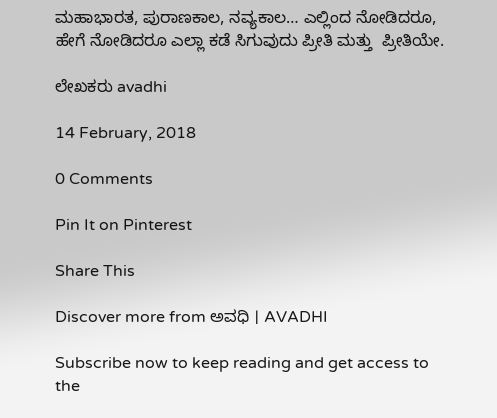ಮಹಾಭಾರತ, ಪುರಾಣಕಾಲ, ನವ್ಯಕಾಲ… ಎಲ್ಲಿಂದ ನೋಡಿದರೂ, ಹೇಗೆ ನೋಡಿದರೂ ಎಲ್ಲಾ ಕಡೆ ಸಿಗುವುದು ಪ್ರೀತಿ ಮತ್ತು  ಪ್ರೀತಿಯೇ.

ಲೇಖಕರು avadhi

14 February, 2018

0 Comments

Pin It on Pinterest

Share This

Discover more from ಅವಧಿ । AVADHI

Subscribe now to keep reading and get access to the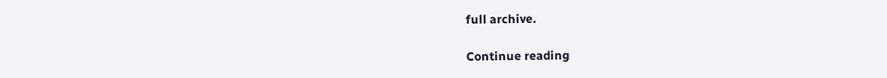full archive.

Continue reading